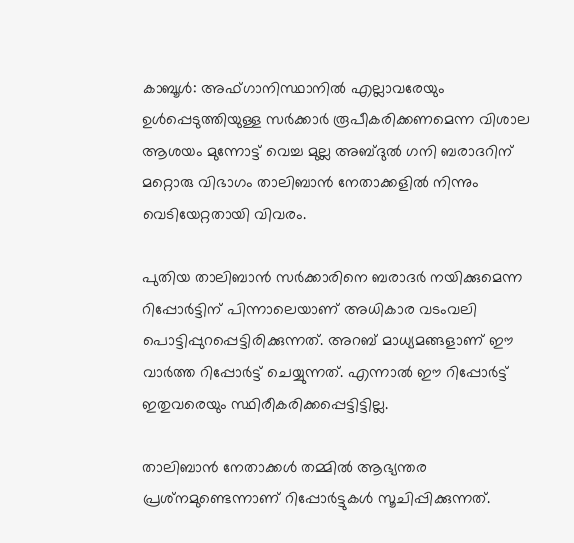കാബൂള്‍: അഫ്‌ഗാനിസ്ഥാനില്‍ എല്ലാവരേയും ഉള്‍പ്പെടുത്തിയുള്ള സര്‍ക്കാര്‍ രൂപീകരിക്കണമെന്ന വിശാല ആശയം മുന്നോട്ട് വെച്ച മുല്ല അബ്ദുല്‍ ഗനി ബരാദറിന് മറ്റൊരു വിഭാഗം താലിബാന്‍ നേതാക്കളില്‍ നിന്നും വെടിയേറ്റതായി വിവരം.

പുതിയ താലിബാന്‍ സര്‍ക്കാരിനെ ബരാദര്‍ നയിക്കുമെന്ന റിപ്പോര്‍ട്ടിന് പിന്നാലെയാണ് അധികാര വടംവലി പൊട്ടിപ്പുറപ്പെട്ടിരിക്കുന്നത്. അറബ് മാധ്യമങ്ങളാണ് ഈ വാര്‍ത്ത റിപ്പോര്‍ട്ട് ചെയ്യുന്നത്. എന്നാല്‍ ഈ റിപ്പോര്‍ട്ട് ഇതുവരെയും സ്ഥിരീകരിക്കപ്പെട്ടിട്ടില്ല.

താലിബാന്‍ നേതാക്കള്‍ തമ്മില്‍ ആഭ്യന്തര പ്രശ്‌നമുണ്ടെന്നാണ് റിപ്പോര്‍ട്ടുകള്‍ സൂചിപ്പിക്കുന്നത്.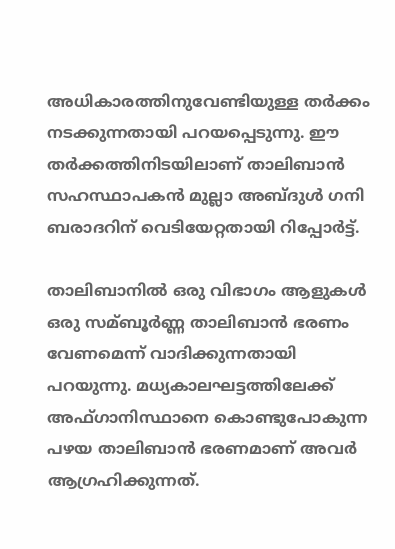അധികാരത്തിനുവേണ്ടിയുള്ള തര്‍ക്കം നടക്കുന്നതായി പറയപ്പെടുന്നു. ഈ തര്‍ക്കത്തിനിടയിലാണ് താലിബാന്‍ സഹസ്ഥാപകന്‍ മുല്ലാ അബ്ദുള്‍ ഗനി ബരാദറിന് വെടിയേറ്റതായി റിപ്പോര്‍ട്ട്.

താലിബാനില്‍ ഒരു വിഭാഗം ആളുകള്‍ ഒരു സമ്ബൂര്‍ണ്ണ താലിബാന്‍ ഭരണം വേണമെന്ന് വാദിക്കുന്നതായി പറയുന്നു. മധ്യകാലഘട്ടത്തിലേക്ക് അഫ്ഗാനിസ്ഥാനെ കൊണ്ടുപോകുന്ന പഴയ താലിബാന്‍ ഭരണമാണ് അവര്‍ ആഗ്രഹിക്കുന്നത്.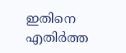ഇതിനെ എതിര്‍ത്ത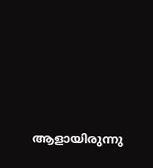ആളായിരുന്നു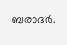ബരാദര്‍.